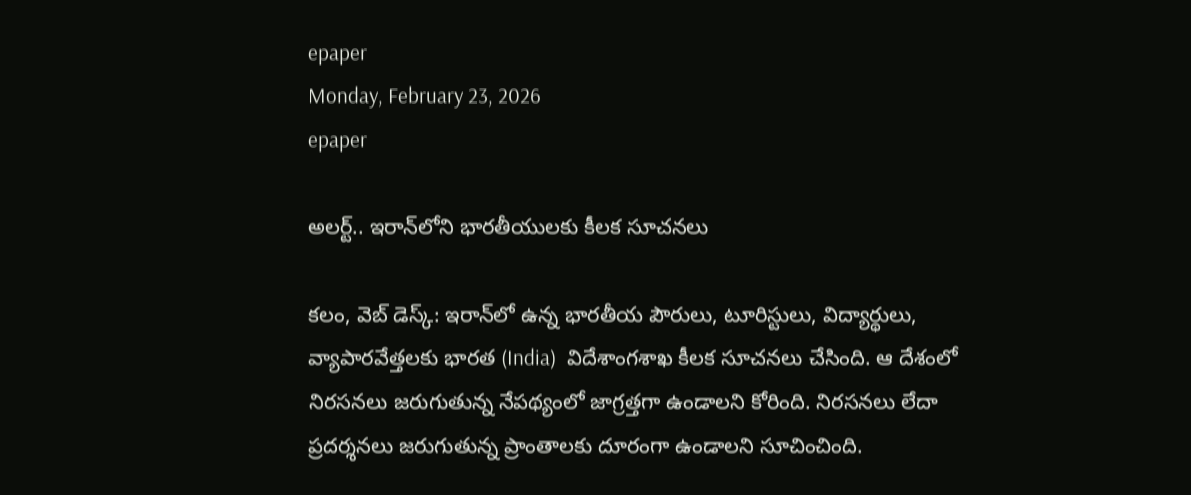epaper
Monday, February 23, 2026
epaper

అలర్ట్.. ఇరాన్‌లోని భారతీయులకు కీలక సూచనలు

కలం, వెబ్ డెస్క్: ఇరాన్‌లో ఉన్న భారతీయ పౌరులు, టూరిస్టులు, విద్యార్థులు, వ్యాపారవేత్తలకు భారత (India)  విదేశాంగశాఖ కీలక సూచనలు చేసింది. ఆ దేశంలో నిరసనలు జరుగుతున్న నేపథ్యంలో జాగ్రత్తగా ఉండాలని కోరింది. నిరసనలు లేదా ప్రదర్శనలు జరుగుతున్న ప్రాంతాలకు దూరంగా ఉండాలని సూచించింది.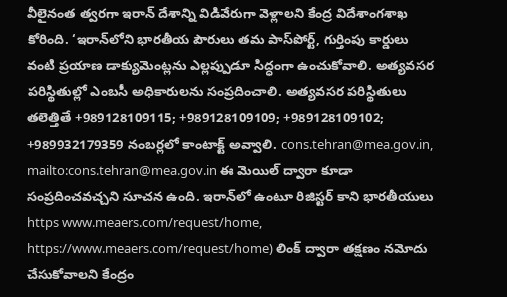వీలైనంత త్వరగా ఇరాన్ దేశాన్ని విడివేరుగా వెళ్లాలని కేంద్ర విదేశాంగశాఖ కోరింది. ‘ఇరాన్‌లోని భారతీయ పౌరులు తమ పాస్‌పోర్ట్, గుర్తింపు కార్డులు వంటి ప్రయాణ డాక్యుమెంట్లను ఎల్లప్పుడూ సిద్ధంగా ఉంచుకోవాలి. అత్యవసర పరిస్థితుల్లో ఎంబసీ అధికారులను సంప్రదించాలి. అత్యవసర పరిస్థితులు తలెత్తితే +989128109115; +989128109109; +989128109102; +989932179359 నంబర్లలో కాంటాక్ట్ అవ్వాలి. cons.tehran@mea.gov.in, mailto:cons.tehran@mea.gov.in ఈ మెయిల్ ద్వారా కూడా సంప్రదించవచ్చని సూచన ఉంది. ఇరాన్‌లో ఉంటూ రిజిస్టర్ కాని భారతీయులు https www.meaers.com/request/home, https://www.meaers.com/request/home) లింక్ ద్వారా తక్షణం నమోదు చేసుకోవాలని కేంద్రం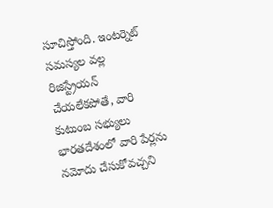సూచిస్తోంది. ఇంటర్నెట్ సమస్యల వల్ల రిజిస్ట్రేయన్ చేయలేకపోతే, వారి కుటుంబ సభ్యులు భారతదేశంలో వారి పేర్లను నమోదు చేసుకోవచ్చని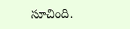సూచింది.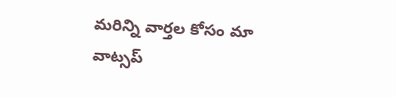మ‌రిన్ని వార్త‌ల కోసం మా వాట్స‌ప్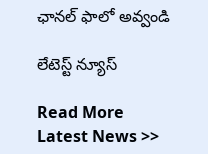ఛాన‌ల్ ఫాలో అవ్వండి

లేటెస్ట్ న్యూస్‌

Read More Latest News >>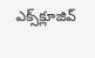ఎక్స్‌క్లూజివ్‌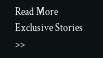Read More Exclusive Stories >>